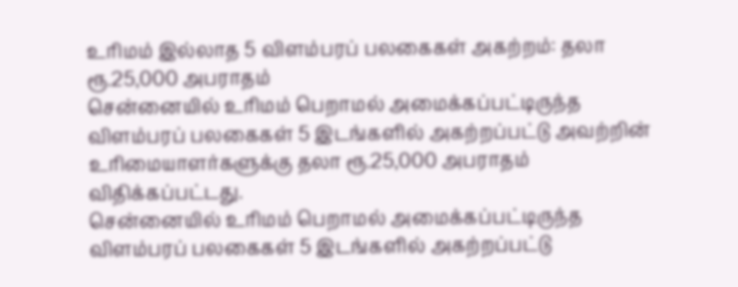உரிமம் இல்லாத 5 விளம்பரப் பலகைகள் அகற்றம்: தலா ரூ.25,000 அபராதம்
சென்னையில் உரிமம் பெறாமல் அமைக்கப்பட்டிருந்த விளம்பரப் பலகைகள் 5 இடங்களில் அகற்றப்பட்டு அவற்றின் உரிமையாளர்களுக்கு தலா ரூ.25,000 அபராதம் விதிக்கப்பட்டது.
சென்னையில் உரிமம் பெறாமல் அமைக்கப்பட்டிருந்த விளம்பரப் பலகைகள் 5 இடங்களில் அகற்றப்பட்டு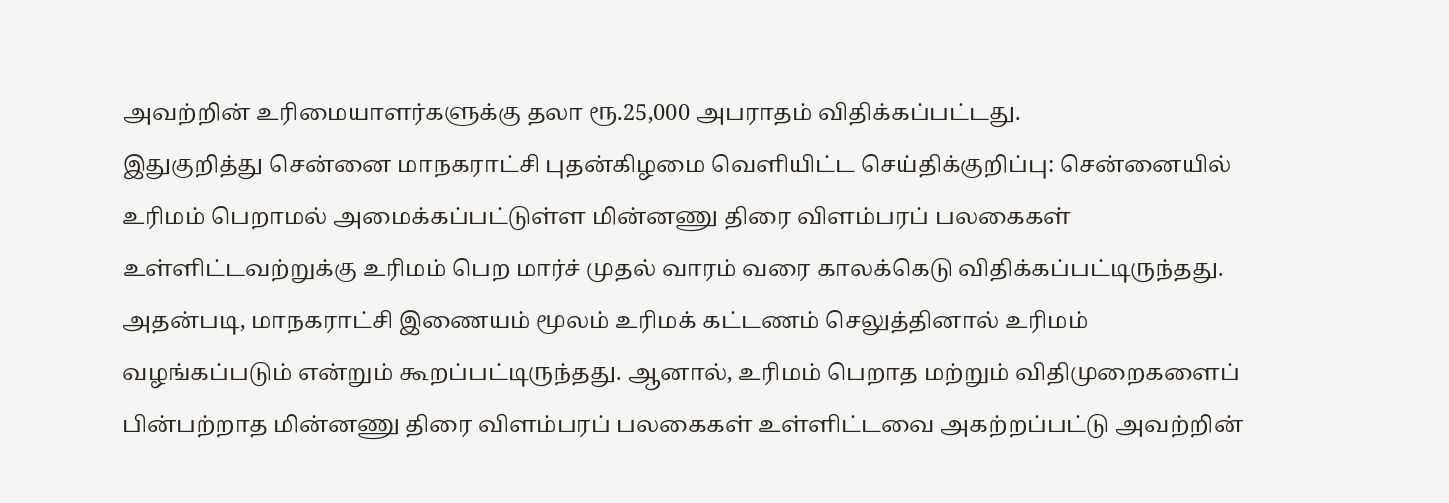அவற்றின் உரிமையாளர்களுக்கு தலா ரூ.25,000 அபராதம் விதிக்கப்பட்டது.
இதுகுறித்து சென்னை மாநகராட்சி புதன்கிழமை வெளியிட்ட செய்திக்குறிப்பு: சென்னையில் உரிமம் பெறாமல் அமைக்கப்பட்டுள்ள மின்னணு திரை விளம்பரப் பலகைகள் உள்ளிட்டவற்றுக்கு உரிமம் பெற மார்ச் முதல் வாரம் வரை காலக்கெடு விதிக்கப்பட்டிருந்தது. அதன்படி, மாநகராட்சி இணையம் மூலம் உரிமக் கட்டணம் செலுத்தினால் உரிமம் வழங்கப்படும் என்றும் கூறப்பட்டிருந்தது. ஆனால், உரிமம் பெறாத மற்றும் விதிமுறைகளைப் பின்பற்றாத மின்னணு திரை விளம்பரப் பலகைகள் உள்ளிட்டவை அகற்றப்பட்டு அவற்றின்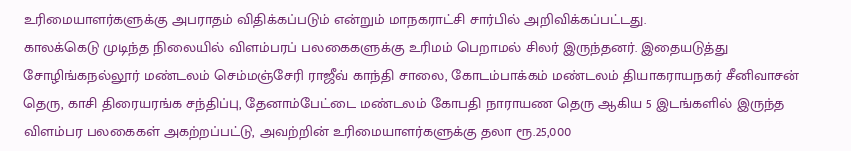உரிமையாளர்களுக்கு அபராதம் விதிக்கப்படும் என்றும் மாநகராட்சி சார்பில் அறிவிக்கப்பட்டது.
காலக்கெடு முடிந்த நிலையில் விளம்பரப் பலகைகளுக்கு உரிமம் பெறாமல் சிலர் இருந்தனர். இதையடுத்து சோழிங்கநல்லூர் மண்டலம் செம்மஞ்சேரி ராஜீவ் காந்தி சாலை, கோடம்பாக்கம் மண்டலம் தியாகராயநகர் சீனிவாசன் தெரு, காசி திரையரங்க சந்திப்பு, தேனாம்பேட்டை மண்டலம் கோபதி நாராயண தெரு ஆகிய 5 இடங்களில் இருந்த விளம்பர பலகைகள் அகற்றப்பட்டு, அவற்றின் உரிமையாளர்களுக்கு தலா ரூ.25,000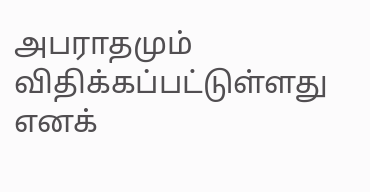அபராதமும் விதிக்கப்பட்டுள்ளது எனக்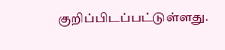குறிப்பிடப்பட்டுள்ளது.